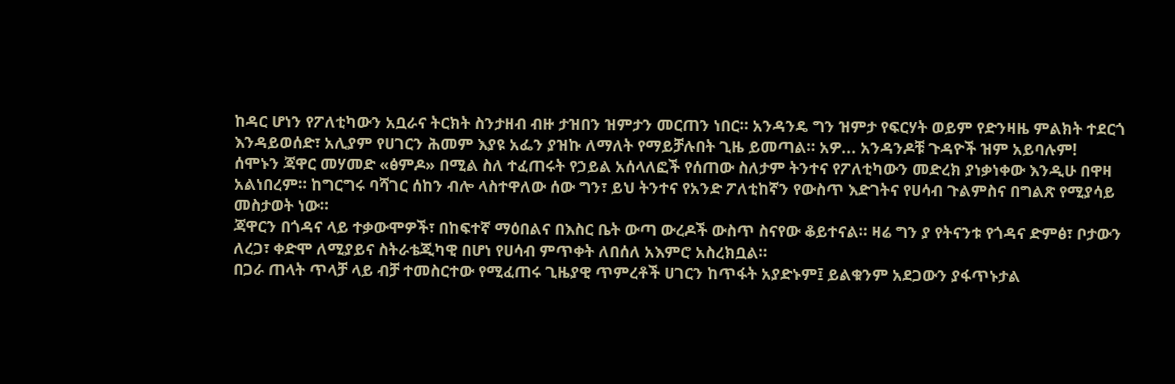ከዳር ሆነን የፖለቲካውን አቧራና ትርክት ስንታዘብ ብዙ ታዝበን ዝምታን መርጠን ነበር። አንዳንዴ ግን ዝምታ የፍርሃት ወይም የድንዛዜ ምልክት ተደርጎ እንዳይወሰድ፣ አሊያም የሀገርን ሕመም እያዩ አፌን ያዝኩ ለማለት የማይቻሉበት ጊዜ ይመጣል። አዎ... አንዳንዶቹ ጉዳዮች ዝም አይባሉም!
ሰሞኑን ጃዋር መሃመድ «ፅምዶ» በሚል ስለ ተፈጠሩት የኃይል አሰላለፎች የሰጠው ስለታም ትንተና የፖለቲካውን መድረክ ያነቃነቀው እንዲሁ በዋዛ አልነበረም። ከግርግሩ ባሻገር ሰከን ብሎ ላስተዋለው ሰው ግን፣ ይህ ትንተና የአንድ ፖለቲከኛን የውስጥ እድገትና የሀሳብ ጉልምስና በግልጽ የሚያሳይ መስታወት ነው።
ጃዋርን በጎዳና ላይ ተቃውሞዎች፣ በከፍተኛ ማዕበልና በእስር ቤት ውጣ ውረዶች ውስጥ ስናየው ቆይተናል። ዛሬ ግን ያ የትናንቱ የጎዳና ድምፅ፣ ቦታውን ለረጋ፣ ቀድሞ ለሚያይና ስትራቴጂካዊ በሆነ የሀሳብ ምጥቀት ለበሰለ አእምሮ አስረክቧል።
በጋራ ጠላት ጥላቻ ላይ ብቻ ተመስርተው የሚፈጠሩ ጊዜያዊ ጥምረቶች ሀገርን ከጥፋት አያድኑም፤ ይልቁንም አደጋውን ያፋጥኑታል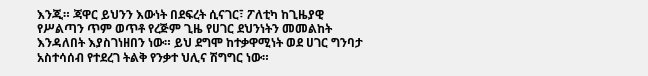እንጂ። ጃዋር ይህንን እውነት በደፍረት ሲናገር፣ ፖለቲካ ከጊዜያዊ የሥልጣን ጥም ወጥቶ የረጅም ጊዜ የሀገር ደህንነትን መመልከት እንዳለበት እያስገነዘበን ነው። ይህ ደግሞ ከተቃዋሚነት ወደ ሀገር ግንባታ አስተሳሰብ የተደረገ ትልቅ የንቃተ ህሊና ሽግግር ነው።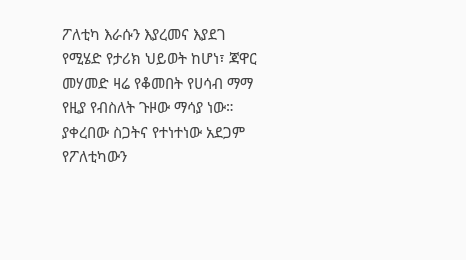ፖለቲካ እራሱን እያረመና እያደገ የሚሄድ የታሪክ ህይወት ከሆነ፣ ጃዋር መሃመድ ዛሬ የቆመበት የሀሳብ ማማ የዚያ የብስለት ጉዞው ማሳያ ነው። ያቀረበው ስጋትና የተነተነው አደጋም የፖለቲካውን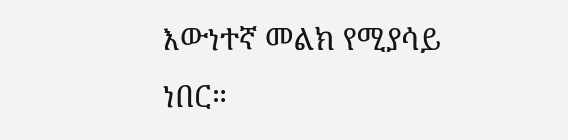እውነተኛ መልክ የሚያሳይ ነበር።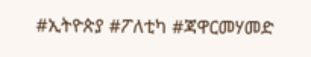#ኢትዮጵያ #ፖለቲካ #ጃዋርመሃመድ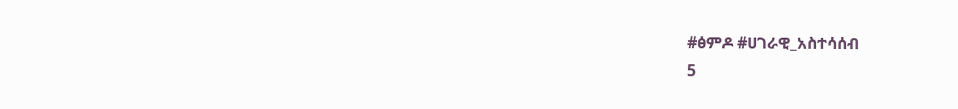#ፅምዶ #ሀገራዊ_አስተሳሰብ
5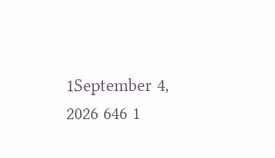1September 4, 2026 646 1